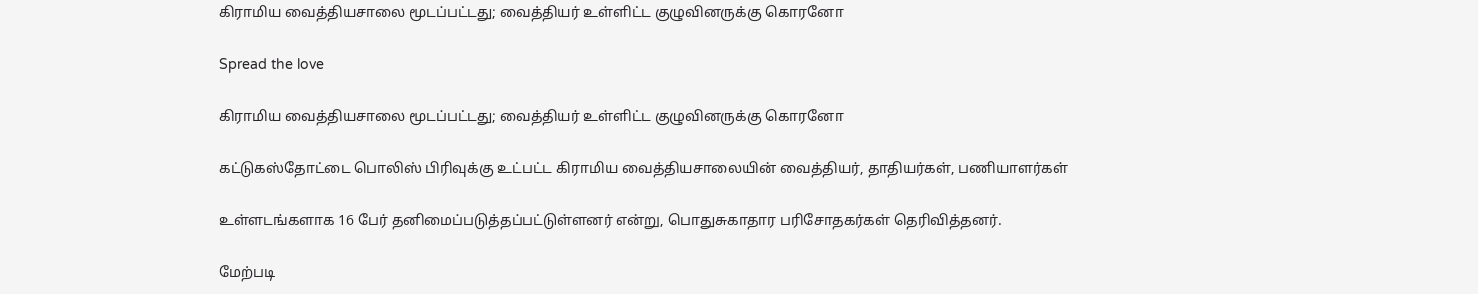கிராமிய வைத்தியசாலை மூடப்பட்டது; வைத்தியர் உள்ளிட்ட குழுவினருக்கு கொரனோ

Spread the love

கிராமிய வைத்தியசாலை மூடப்பட்டது; வைத்தியர் உள்ளிட்ட குழுவினருக்கு கொரனோ

கட்டுகஸ்தோட்டை பொலிஸ் பிரிவுக்கு உட்பட்ட கிராமிய வைத்தியசாலையின் வைத்தியர், தாதியர்கள், பணியாளர்கள்

உள்ளடங்களாக 16 பேர் தனிமைப்படுத்தப்பட்டுள்ளனர் என்று, பொதுசுகாதார பரிசோதகர்கள் தெரிவித்தனர்.

மேற்படி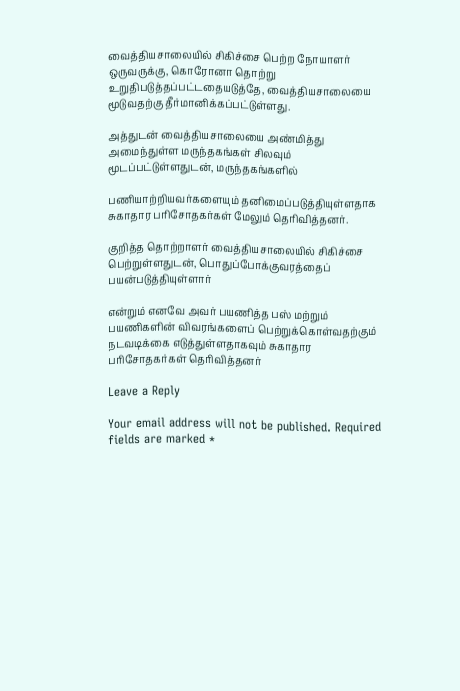வைத்தியசாலையில் சிகிச்சை பெற்ற நோயாளர் ஒருவருக்கு, கொரோனா தொற்று உறுதிபடுத்தப்பட்டதையடுத்தே, வைத்தியசாலையை மூடுவதற்கு தீர்மானிக்கப்பட்டுள்ளது.

அத்துடன் வைத்தியசாலையை அண்மித்து அமைந்துள்ள மருந்தகங்கள் சிலவும் மூடப்பட்டுள்ளதுடன், மருந்தகங்களில்

பணியாற்றியவர்களையும் தனிமைப்படுத்தியுள்ளதாக சுகாதார பரிசோதகர்கள் மேலும் தெரிவித்தனர்.

குறித்த தொற்றாளர் வைத்தியசாலையில் சிகிச்சை பெற்றுள்ளதுடன், பொதுப்போக்குவரத்தைப் பயன்படுத்தியுள்ளார்

என்றும் எனவே அவர் பயணித்த பஸ் மற்றும் பயணிகளின் விவரங்களைப் பெற்றுக்கொள்வதற்கும் நடவடிக்கை எடுத்துள்ளதாகவும் சுகாதார பரிசோதகர்கள் தெரிவித்தனர்

Leave a Reply

Your email address will not be published. Required fields are marked *